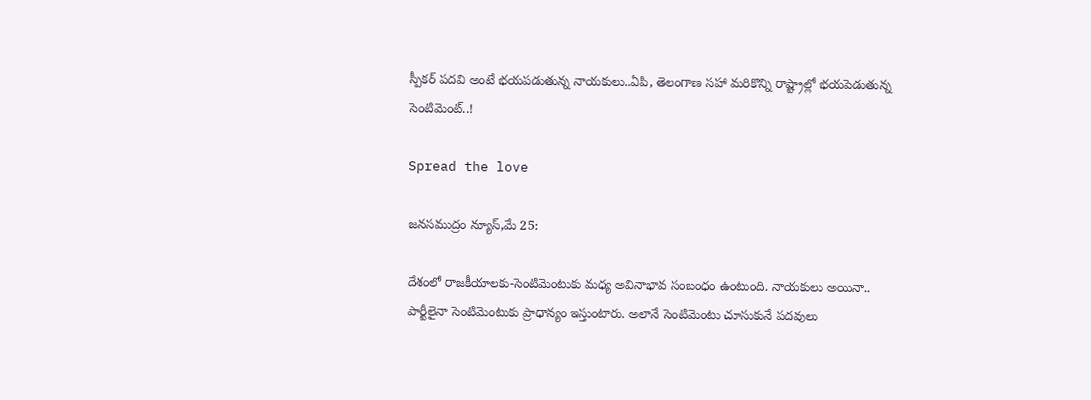స్పీకర్ పదవి అంటే భయపడుతున్న నాయకులు..ఏపి, తెలంగాణ సహా మరికొన్ని రాష్ట్రాల్లో భయపెడుతున్న సెంటిమెంట్..!

Spread the love

జనసముద్రం న్యూస్,మే 25:

దేశంలో రాజకీయాలకు-సెంటిమెంటుకు మధ్య అవినాభావ సంబంధం ఉంటుంది. నాయకులు అయినా.. పార్టీలైనా సెంటిమెంటుకు ప్రాధాన్యం ఇస్తుంటారు. అలానే సెంటిమెంటు చూసుకునే పదవులు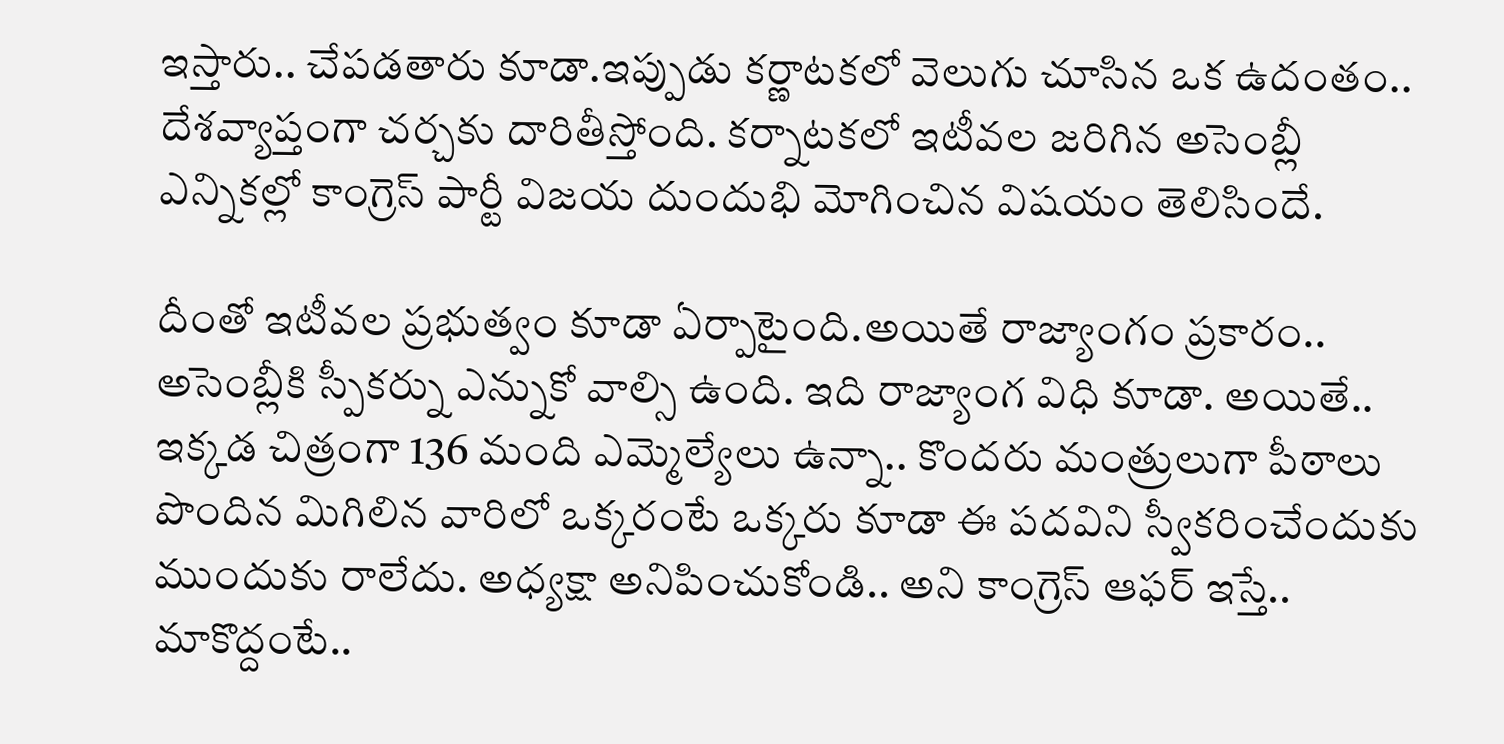ఇస్తారు.. చేపడతారు కూడా.ఇప్పుడు కర్ణాటకలో వెలుగు చూసిన ఒక ఉదంతం.. దేశవ్యాప్తంగా చర్చకు దారితీస్తోంది. కర్నాటకలో ఇటీవల జరిగిన అసెంబ్లీ ఎన్నికల్లో కాంగ్రెస్ పార్టీ విజయ దుందుభి మోగించిన విషయం తెలిసిందే.

దీంతో ఇటీవల ప్రభుత్వం కూడా ఏర్పాటైంది.అయితే రాజ్యాంగం ప్రకారం.. అసెంబ్లీకి స్పీకర్ను ఎన్నుకో వాల్సి ఉంది. ఇది రాజ్యాంగ విధి కూడా. అయితే.. ఇక్కడ చిత్రంగా 136 మంది ఎమ్మెల్యేలు ఉన్నా.. కొందరు మంత్రులుగా పీఠాలు పొందిన మిగిలిన వారిలో ఒక్కరంటే ఒక్కరు కూడా ఈ పదవిని స్వీకరించేందుకు ముందుకు రాలేదు. అధ్యక్షా అనిపించుకోండి.. అని కాంగ్రెస్ ఆఫర్ ఇస్తే.. మాకొద్దంటే..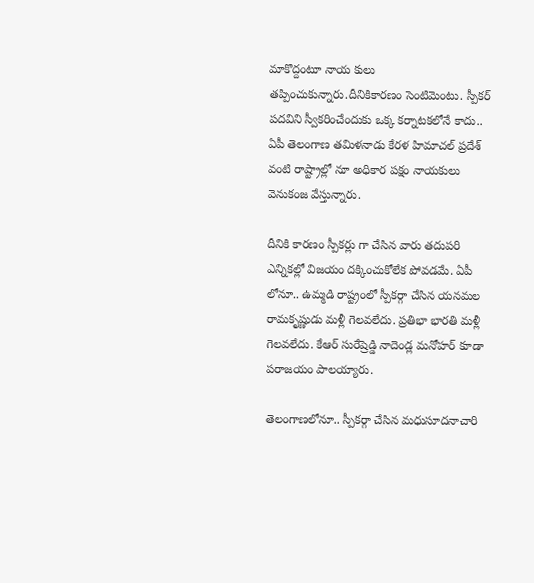మాకొద్దంటూ నాయ కులు తప్పించుకున్నారు.దీనికికారణం సెంటిమెంటు. స్పీకర్ పదవిని స్వీకరించేందుకు ఒక్క కర్నాటకలోనే కాదు.. ఏపీ తెలంగాణ తమిళనాడు కేరళ హిమాచల్ ప్రదేశ్ వంటి రాష్ట్రాల్లో నూ అధికార పక్షం నాయకులు వెనుకంజ వేస్తున్నారు.

దీనికి కారణం స్పీకర్లు గా చేసిన వారు తదుపరి ఎన్నికల్లో విజయం దక్కించుకోలేక పోవడమే. ఏపీ లోనూ.. ఉమ్మడి రాష్ట్రంలో స్పీకర్గా చేసిన యనమల రామకృష్ణుడు మళ్లీ గెలవలేదు. ప్రతిభా భారతి మళ్లీ గెలవలేదు. కేఆర్ సురేష్రెడ్డి నాదెండ్ల మనోహర్ కూడా పరాజయం పాలయ్యారు.

తెలంగాణలోనూ.. స్పీకర్గా చేసిన మధుసూదనాచారి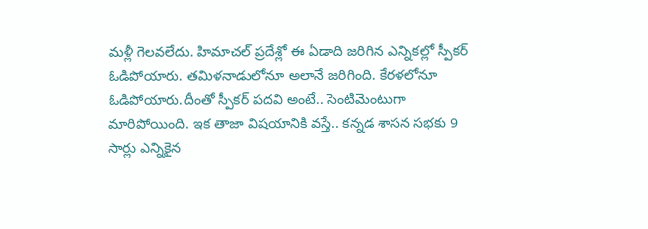మళ్లీ గెలవలేదు. హిమాచల్ ప్రదేశ్లో ఈ ఏడాది జరిగిన ఎన్నికల్లో స్పీకర్ ఓడిపోయారు. తమిళనాడులోనూ అలానే జరిగింది. కేరళలోనూ ఓడిపోయారు.దీంతో స్పీకర్ పదవి అంటే.. సెంటిమెంటుగా మారిపోయింది. ఇక తాజా విషయానికి వస్తే.. కన్నడ శాసన సభకు 9 సార్లు ఎన్నికైన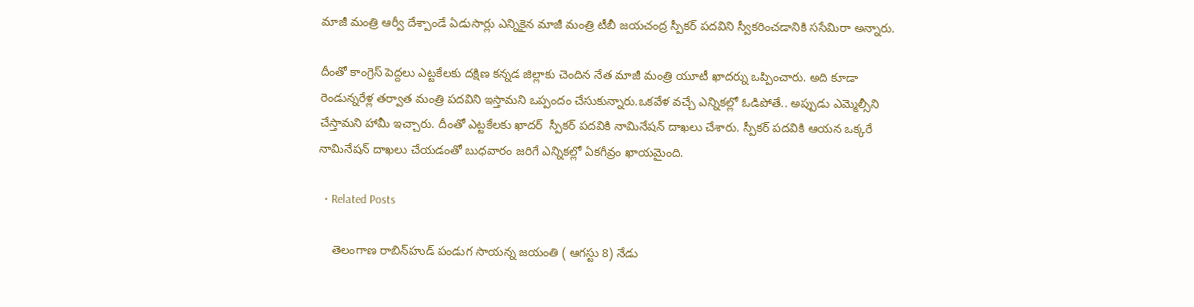మాజీ మంత్రి ఆర్వీ దేశ్పాండే ఏడుసార్లు ఎన్నికైన మాజీ మంత్రి టీబీ జయచంద్ర స్పీకర్ పదవిని స్వీకరించడానికి ససేమిరా అన్నారు.

దీంతో కాంగ్రెస్ పెద్దలు ఎట్టకేలకు దక్షిణ కన్నడ జిల్లాకు చెందిన నేత మాజీ మంత్రి యూటీ ఖాదర్ను ఒప్పించారు. అది కూడా రెండున్నరేళ్ల తర్వాత మంత్రి పదవిని ఇస్తామని ఒప్పందం చేసుకున్నారు.ఒకవేళ వచ్చే ఎన్నికల్లో ఓడిపోతే.. అప్పుడు ఎమ్మెల్సీని చేస్తామని హామీ ఇచ్చారు. దీంతో ఎట్టకేలకు ఖాదర్  స్పీకర్ పదవికి నామినేషన్ దాఖలు చేశారు. స్పీకర్ పదవికి ఆయన ఒక్కరే నామినేషన్ దాఖలు చేయడంతో బుధవారం జరిగే ఎన్నికల్లో ఏకగీవ్రం ఖాయమైంది.

  • Related Posts

    తెలంగాణ రాబిన్‌హుడ్‌ పండుగ సాయన్న జయంతి ( ఆగస్టు 8) నేడు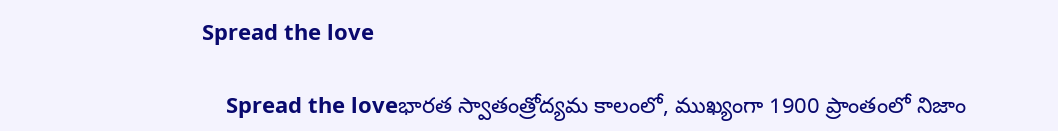Spread the love

    Spread the loveభారత స్వాతంత్రోద్యమ కాలంలో, ముఖ్యంగా 1900 ప్రాంతంలో నిజాం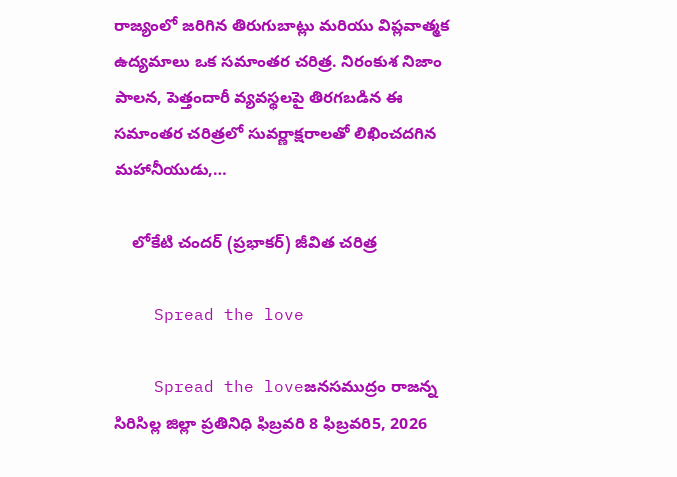రాజ్యంలో జరిగిన తిరుగుబాట్లు మరియు విప్లవాత్మక ఉద్యమాలు ఒక సమాంతర చరిత్ర. నిరంకుశ నిజాం పాలన, పెత్తందారీ వ్యవస్థలపై తిరగబడిన ఈ సమాంతర చరిత్రలో సువర్ణాక్షరాలతో లిఖించదగిన మహానీయుడు,…

    లోకేటి చందర్ (ప్రభాకర్) జీవిత చరిత్ర

    Spread the love

    Spread the loveజనసముద్రం రాజన్న సిరిసిల్ల జిల్లా ప్రతినిధి ఫిబ్రవరి 8 ఫిబ్రవరి5, 2026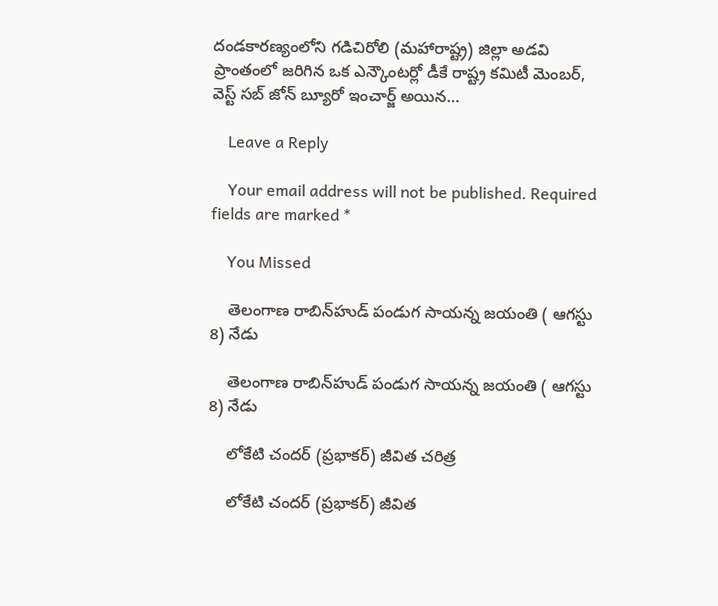దండకారణ్యంలోని గడిచిరోలి (మహారాష్ట్ర) జిల్లా అడవి ప్రాంతంలో జరిగిన ఒక ఎన్కౌంటర్లో డీకే రాష్ట్ర కమిటీ మెంబర్, వెస్ట్ సబ్ జోన్ బ్యూరో ఇంచార్జ్ అయిన…

    Leave a Reply

    Your email address will not be published. Required fields are marked *

    You Missed

    తెలంగాణ రాబిన్‌హుడ్‌ పండుగ సాయన్న జయంతి ( ఆగస్టు 8) నేడు

    తెలంగాణ రాబిన్‌హుడ్‌ పండుగ సాయన్న జయంతి ( ఆగస్టు 8) నేడు

    లోకేటి చందర్ (ప్రభాకర్) జీవిత చరిత్ర

    లోకేటి చందర్ (ప్రభాకర్) జీవిత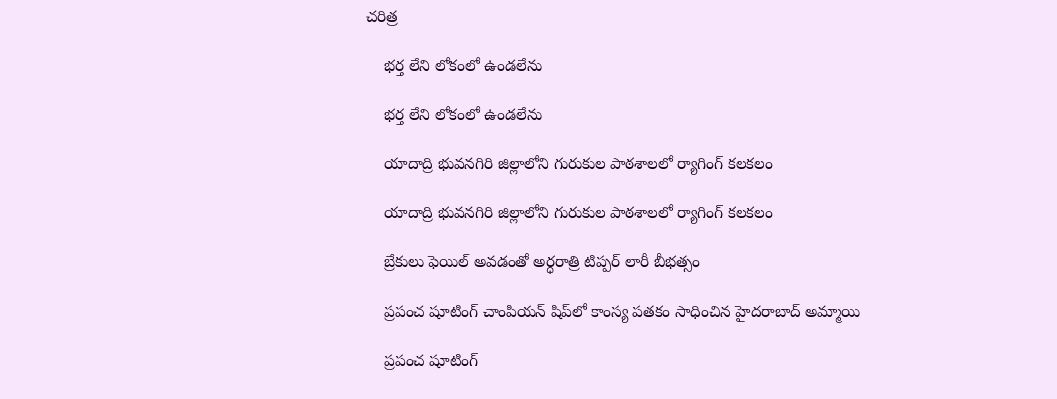చరిత్ర

    భర్త లేని లోకంలో ఉండలేను

    భర్త లేని లోకంలో ఉండలేను

    యాదాద్రి భువనగిరి జిల్లాలోని గురుకుల పాఠశాలలో ర్యాగింగ్ కలకలం

    యాదాద్రి భువనగిరి జిల్లాలోని గురుకుల పాఠశాలలో ర్యాగింగ్ కలకలం

    బ్రేకులు ఫెయిల్ అవడంతో అర్ధరాత్రి టిప్పర్ లారీ బీభత్సం

    ప్రపంచ షూటింగ్ చాంపియన్ షిప్‌లో కాంస్య పతకం సాధించిన హైదరాబాద్ అమ్మాయి

    ప్రపంచ షూటింగ్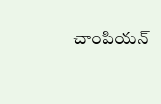చాంపియన్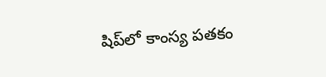షిప్‌లో కాంస్య పతకం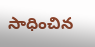సాధించిన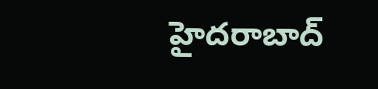హైదరాబాద్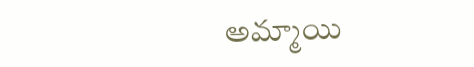అమ్మాయి